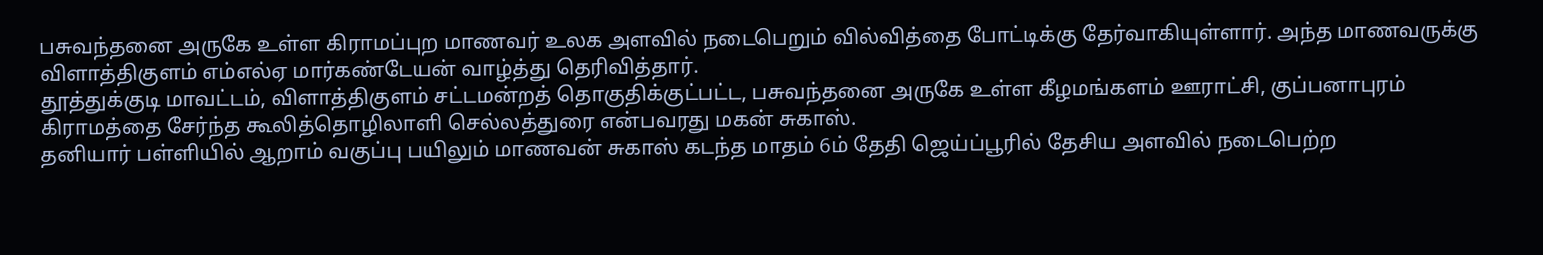பசுவந்தனை அருகே உள்ள கிராமப்புற மாணவர் உலக அளவில் நடைபெறும் வில்வித்தை போட்டிக்கு தேர்வாகியுள்ளார். அந்த மாணவருக்கு விளாத்திகுளம் எம்எல்ஏ மார்கண்டேயன் வாழ்த்து தெரிவித்தார்.
தூத்துக்குடி மாவட்டம், விளாத்திகுளம் சட்டமன்றத் தொகுதிக்குட்பட்ட, பசுவந்தனை அருகே உள்ள கீழமங்களம் ஊராட்சி, குப்பனாபுரம் கிராமத்தை சேர்ந்த கூலித்தொழிலாளி செல்லத்துரை என்பவரது மகன் சுகாஸ்.
தனியார் பள்ளியில் ஆறாம் வகுப்பு பயிலும் மாணவன் சுகாஸ் கடந்த மாதம் 6ம் தேதி ஜெய்ப்பூரில் தேசிய அளவில் நடைபெற்ற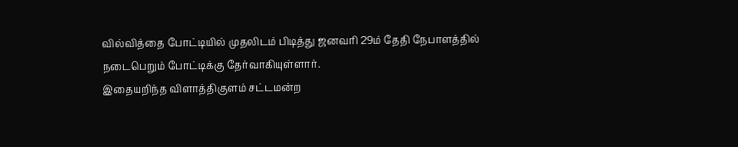வில்வித்தை போட்டியில் முதலிடம் பிடித்து ஜனவரி 29ம் தேதி நேபாளத்தில் நடைபெறும் போட்டிக்கு தேர்வாகியுள்ளார்.
இதையறிந்த விளாத்திகுளம் சட்டமன்ற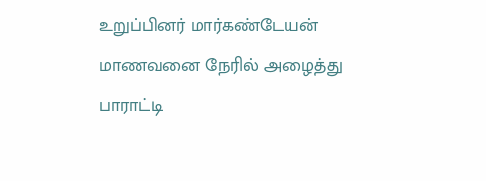உறுப்பினர் மார்கண்டேயன் மாணவனை நேரில் அழைத்து பாராட்டி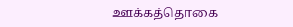ஊக்கத்தொகை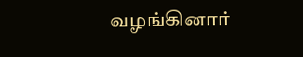வழங்கினார்